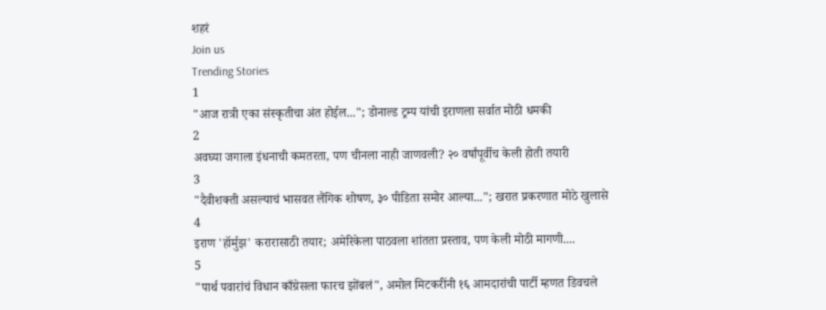शहरं
Join us
Trending Stories
1
"आज रात्री एका संस्कृतीचा अंत होईल..."; डोनाल्ड ट्रम्प यांची इराणला सर्वात मोठी धमकी
2
अवघ्या जगाला इंधनाची कमतरता, पण चीनला नाही जाणवली? २० वर्षांपूर्वीच केली होती तयारी
3
"दैवीशक्ती असल्याचं भासवत लैंगिक शोषण, ३० पीडिता समोर आल्या..."; खरात प्रकरणात मोठे खुलासे
4
इराण 'हॉर्मुझ' करारासाठी तयार; अमेरिकेला पाठवला शांतता प्रस्ताव, पण केली मोठी मागणी....
5
"पार्थ पवारांचं विधान काँग्रेसला फारच झोंबलं", अमोल मिटकरींनी १६ आमदारांची पार्टी म्हणत डिवचले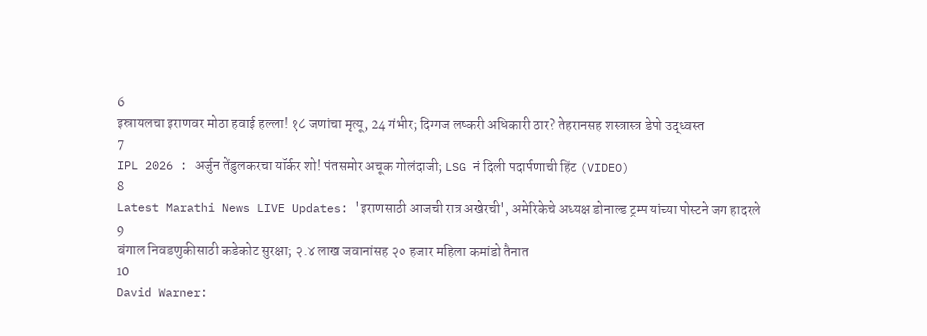6
इस्रायलचा इराणवर मोठा हवाई हल्ला! १८ जणांचा मृत्यू, 24 गंभीर; दिग्गज लष्करी अधिकारी ठार? तेहरानसह शस्त्रास्त्र डेपो उद्ध्वस्त
7
IPL 2026 : अर्जुन तेंडुलकरचा यॉर्कर शो! पंतसमोर अचूक गोलंदाजी; LSG नं दिली पदार्पणाची हिंट (VIDEO)
8
Latest Marathi News LIVE Updates: 'इराणसाठी आजची रात्र अखेरची', अमेरिकेचे अध्यक्ष डोनाल्ड ट्रम्प यांच्या पोस्टने जग हादरले
9
बंगाल निवडणुकीसाठी कडेकोट सुरक्षा; २.४ लाख जवानांसह २० हजार महिला कमांडो तैनात
10
David Warner: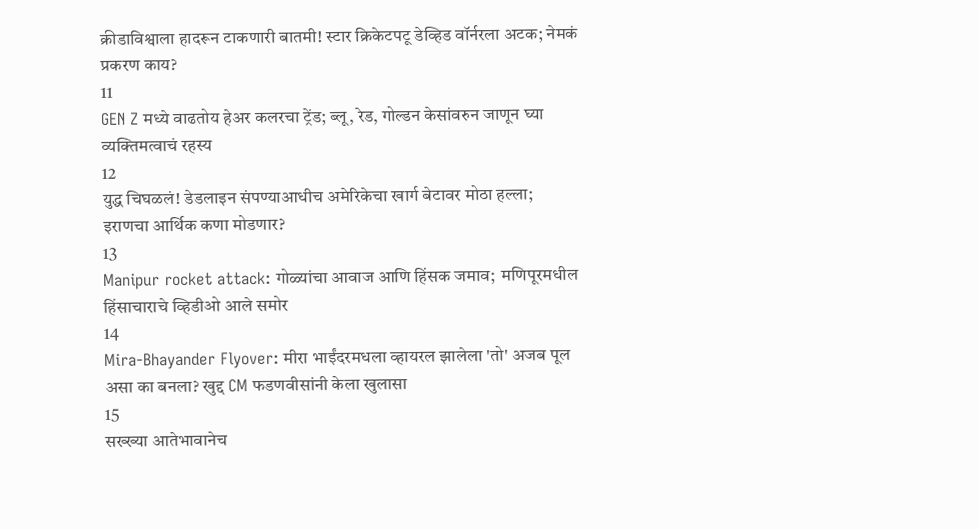क्रीडाविश्वाला हादरून टाकणारी बातमी! स्टार क्रिकेटपटू डेव्हिड वॉर्नरला अटक; नेमकं प्रकरण काय?
11
GEN Z मध्ये वाढतोय हेअर कलरचा ट्रेंड; ब्लू, रेड, गोल्डन केसांवरुन जाणून घ्या व्यक्तिमत्वाचं रहस्य
12
युद्ध चिघळलं! डेडलाइन संपण्याआधीच अमेरिकेचा खार्ग बेटावर मोठा हल्ला; इराणचा आर्थिक कणा मोडणार?
13
Manipur rocket attack: गोळ्यांचा आवाज आणि हिंसक जमाव;  मणिपूरमधील हिंसाचाराचे व्हिडीओ आले समोर
14
Mira-Bhayander Flyover: मीरा भाईंदरमधला व्हायरल झालेला 'तो' अजब पूल असा का बनला? खुद्द CM फडणवीसांनी केला खुलासा
15
सख्ख्या आतेभावानेच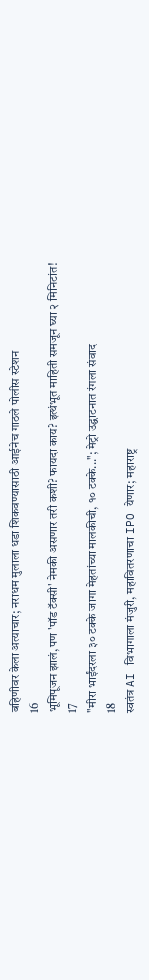बहिणीवर केला अत्याचार; नराधम मुलाला धडा शिकवण्यासाठी आईनेच गाठले पोलीस स्टेशन
16
भूमिपूजन झालं, पण 'पॉड टॅक्सी' नेमकी असणार तरी कशी? फायदा काय? इत्थंभूत माहिती समजून घ्या २ मिनिटांत!
17
"मीरा भाईंदरला ३० टक्के जागा मेहतांच्या मालकीची, १० टक्के..."; मेट्रो उद्घाटनात रंगला संवाद
18
स्वतंत्र AI विभागाला मंजुरी, महावितरणाचा IPO येणार; महाराष्ट्र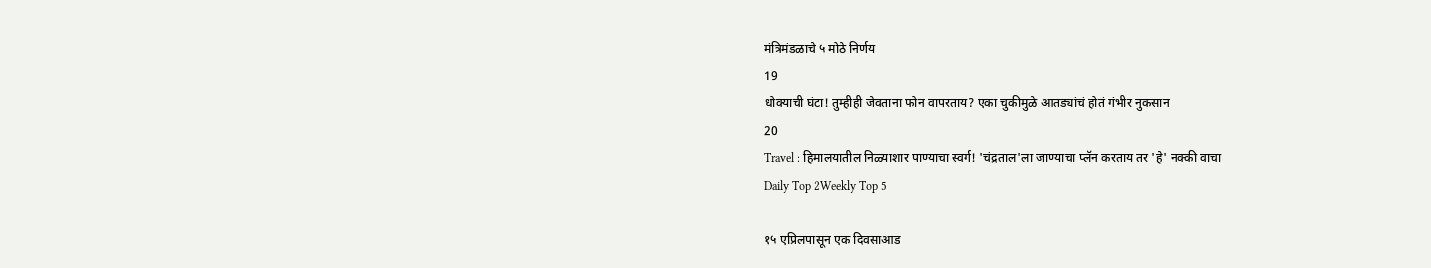मंत्रिमंडळाचे ५ मोठे निर्णय
19
धोक्याची घंटा! तुम्हीही जेवताना फोन वापरताय? एका चुकीमुळे आतड्यांचं होतं गंभीर नुकसान
20
Travel : हिमालयातील निळ्याशार पाण्याचा स्वर्ग! 'चंद्रताल'ला जाण्याचा प्लॅन करताय तर 'हे' नक्की वाचा
Daily Top 2Weekly Top 5

१५ एप्रिलपासून एक दिवसाआड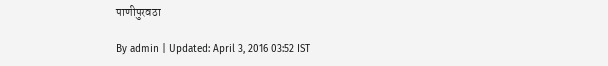पाणीपुरवठा

By admin | Updated: April 3, 2016 03:52 IST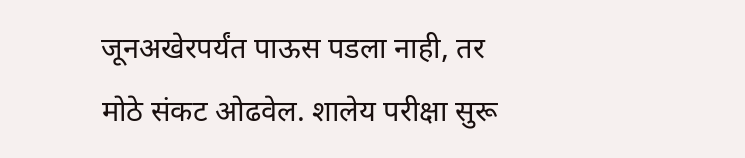जूनअखेरपर्यंत पाऊस पडला नाही, तर मोठे संकट ओढवेल. शालेय परीक्षा सुरू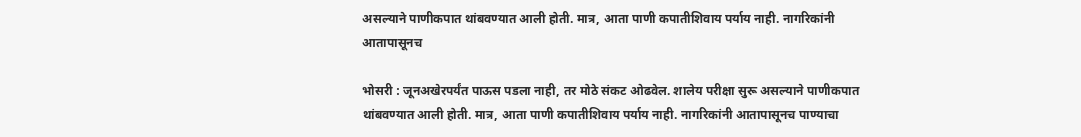असल्याने पाणीकपात थांबवण्यात आली होती. मात्र, आता पाणी कपातीशिवाय पर्याय नाही. नागरिकांनी आतापासूनच

भोसरी : जूनअखेरपर्यंत पाऊस पडला नाही, तर मोठे संकट ओढवेल. शालेय परीक्षा सुरू असल्याने पाणीकपात थांबवण्यात आली होती. मात्र, आता पाणी कपातीशिवाय पर्याय नाही. नागरिकांनी आतापासूनच पाण्याचा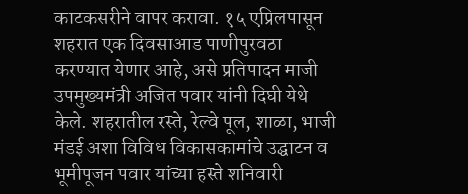काटकसरीने वापर करावा. १५ एप्रिलपासून शहरात एक दिवसाआड पाणीपुरवठा करण्यात येणार आहे, असे प्रतिपादन माजी उपमुख्यमंत्री अजित पवार यांनी दिघी येथे केले. शहरातील रस्ते, रेल्वे पूल, शाळा, भाजी मंडई अशा विविध विकासकामांचे उद्घाटन व भूमीपूजन पवार यांच्या हस्ते शनिवारी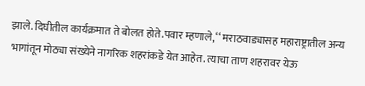झाले. दिघीतील कार्यक्रमात ते बोलत होते.पवार म्हणाले, ‘‘ मराठवाड्यासह महाराष्ट्रातील अन्य भागांतून मोठ्या संख्येने नागरिक शहरांकडे येत आहेत. त्याचा ताण शहरावर येऊ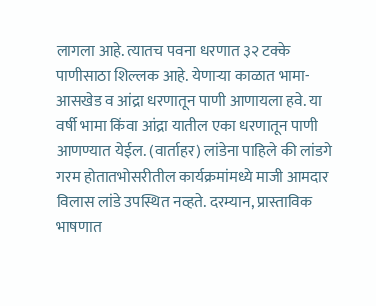लागला आहे. त्यातच पवना धरणात ३२ टक्के पाणीसाठा शिल्लक आहे. येणाऱ्या काळात भामा-आसखेड व आंद्रा धरणातून पाणी आणायला हवे. या वर्षी भामा किंवा आंद्रा यातील एका धरणातून पाणी आणण्यात येईल. (वार्ताहर) लांडेना पाहिले की लांडगे गरम होतातभोसरीतील कार्यक्रमांमध्ये माजी आमदार विलास लांडे उपस्थित नव्हते. दरम्यान, प्रास्ताविक भाषणात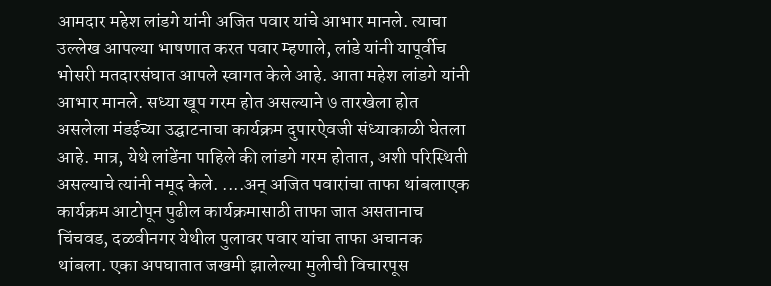आमदार महेश लांडगे यांनी अजित पवार यांचे आभार मानले. त्याचा उल्लेख आपल्या भाषणात करत पवार म्हणाले, लांडे यांनी यापूर्वीच भोसरी मतदारसंघात आपले स्वागत केले आहे. आता महेश लांडगे यांनी आभार मानले. सध्या खूप गरम होत असल्याने ७ तारखेला होत असलेला मंडईच्या उद्घाटनाचा कार्यक्रम दुपारऐवजी संध्याकाळी घेतला आहे. मात्र, येथे लांडेंना पाहिले की लांडगे गरम होतात, अशी परिस्थिती असल्याचे त्यांनी नमूद केले. ....अन् अजित पवारांचा ताफा थांबलाएक कार्यक्रम आटोपून पुढील कार्यक्रमासाठी ताफा जात असतानाच चिंचवड, दळवीनगर येथील पुलावर पवार यांचा ताफा अचानक थांबला. एका अपघातात जखमी झालेल्या मुलीची विचारपूस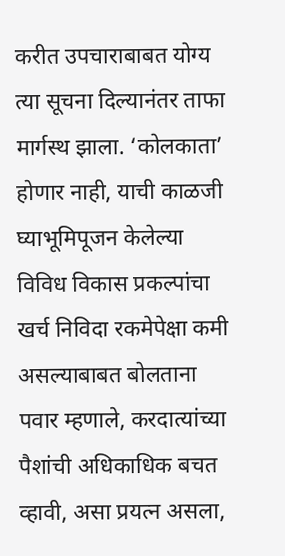करीत उपचाराबाबत योग्य त्या सूचना दिल्यानंतर ताफा मार्गस्थ झाला. ‘कोलकाता’ होणार नाही, याची काळजी घ्याभूमिपूजन केलेल्या विविध विकास प्रकल्पांचा खर्च निविदा रकमेपेक्षा कमी असल्याबाबत बोलताना पवार म्हणाले, करदात्यांच्या पैशांची अधिकाधिक बचत व्हावी, असा प्रयत्न असला,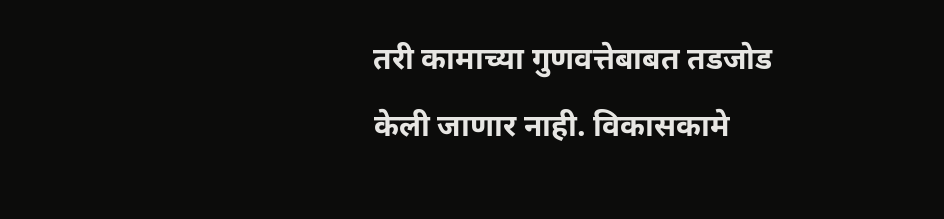तरी कामाच्या गुणवत्तेबाबत तडजोड केली जाणार नाही. विकासकामे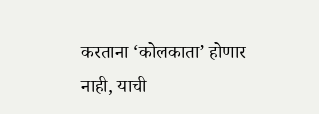करताना ‘कोलकाता’ होणार नाही, याची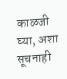काळजी घ्या, अशा सूचनाही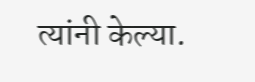त्यांनी केल्या.